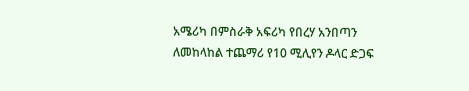አሜሪካ በምስራቅ አፍሪካ የበረሃ አንበጣን ለመከላከል ተጨማሪ የ10 ሚሊየን ዶላር ድጋፍ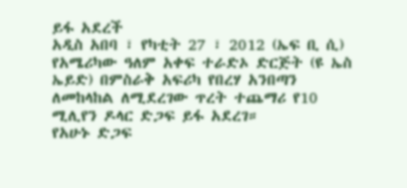ይፋ አደረች
አዲስ አበባ ፣ የካቲት 27 ፣ 2012 (ኤፍ ቢ ሲ) የአሜሪካው ዓለም አቀፍ ተራድኦ ድርጅት (ዩ ኤስ ኤይድ) በምስራቅ አፍሪካ የበረሃ አንበጣን ለመከላከል ለሚደረገው ጥረት ተጨማሪ የ10 ሚሊየን ዶላር ድጋፍ ይፋ አደረገ።
የአሁኑ ድጋፍ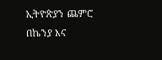ኢትዮጵያን ጨምሮ በኬንያ እና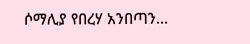ሶማሊያ የበረሃ አንበጣን…